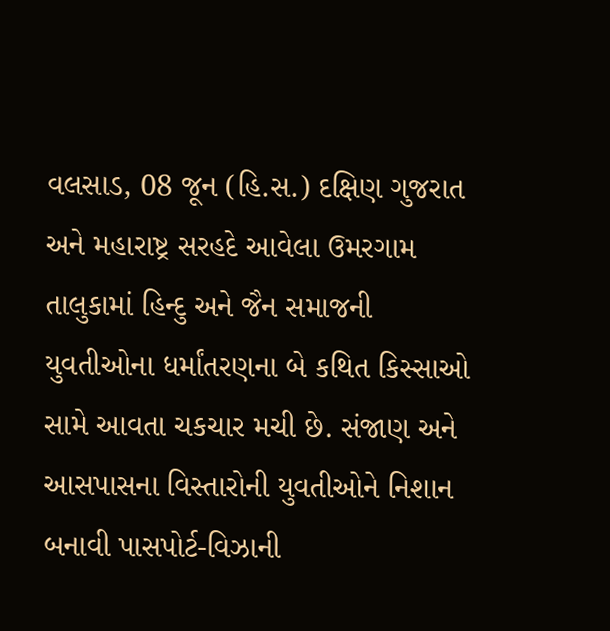વલસાડ, 08 જૂન (હિ.સ.) દક્ષિણ ગુજરાત અને મહારાષ્ટ્ર સરહદે આવેલા ઉમરગામ તાલુકામાં હિન્દુ અને જૈન સમાજની યુવતીઓના ધર્માંતરણના બે કથિત કિસ્સાઓ સામે આવતા ચકચાર મચી છે. સંજાણ અને આસપાસના વિસ્તારોની યુવતીઓને નિશાન બનાવી પાસપોર્ટ-વિઝાની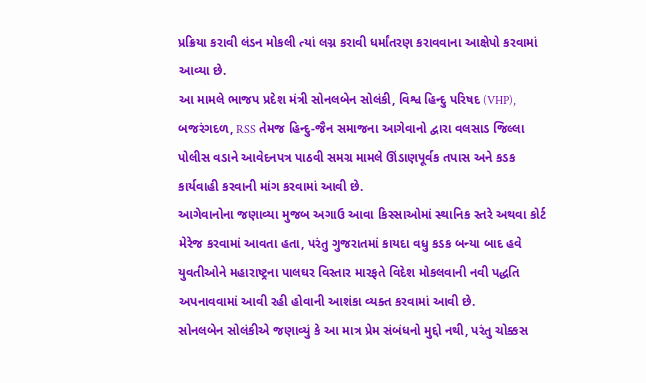પ્રક્રિયા કરાવી લંડન મોકલી ત્યાં લગ્ન કરાવી ધર્માંતરણ કરાવવાના આક્ષેપો કરવામાં આવ્યા છે.
આ મામલે ભાજપ પ્રદેશ મંત્રી સોનલબેન સોલંકી, વિશ્વ હિન્દુ પરિષદ (VHP), બજરંગદળ, RSS તેમજ હિન્દુ-જૈન સમાજના આગેવાનો દ્વારા વલસાડ જિલ્લા પોલીસ વડાને આવેદનપત્ર પાઠવી સમગ્ર મામલે ઊંડાણપૂર્વક તપાસ અને કડક કાર્યવાહી કરવાની માંગ કરવામાં આવી છે.
આગેવાનોના જણાવ્યા મુજબ અગાઉ આવા કિસ્સાઓમાં સ્થાનિક સ્તરે અથવા કોર્ટ મેરેજ કરવામાં આવતા હતા, પરંતુ ગુજરાતમાં કાયદા વધુ કડક બન્યા બાદ હવે યુવતીઓને મહારાષ્ટ્રના પાલઘર વિસ્તાર મારફતે વિદેશ મોકલવાની નવી પદ્ધતિ અપનાવવામાં આવી રહી હોવાની આશંકા વ્યક્ત કરવામાં આવી છે.
સોનલબેન સોલંકીએ જણાવ્યું કે આ માત્ર પ્રેમ સંબંધનો મુદ્દો નથી, પરંતુ ચોક્કસ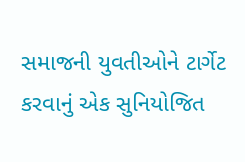સમાજની યુવતીઓને ટાર્ગેટ કરવાનું એક સુનિયોજિત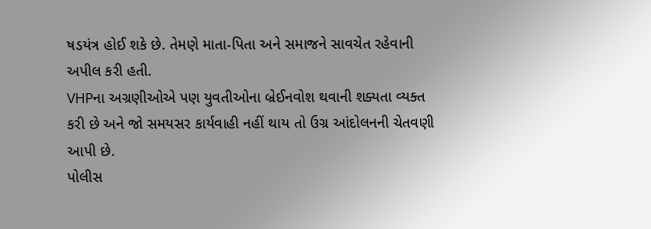ષડયંત્ર હોઈ શકે છે. તેમણે માતા-પિતા અને સમાજને સાવચેત રહેવાની અપીલ કરી હતી.
VHPના અગ્રણીઓએ પણ યુવતીઓના બ્રેઈનવોશ થવાની શક્યતા વ્યક્ત કરી છે અને જો સમયસર કાર્યવાહી નહીં થાય તો ઉગ્ર આંદોલનની ચેતવણી આપી છે.
પોલીસ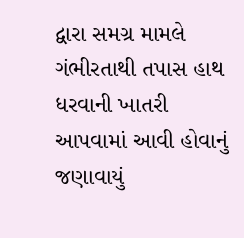દ્વારા સમગ્ર મામલે ગંભીરતાથી તપાસ હાથ ધરવાની ખાતરી આપવામાં આવી હોવાનું જણાવાયું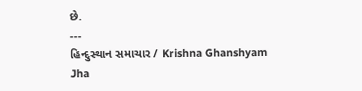છે.
---
હિન્દુસ્થાન સમાચાર / Krishna Ghanshyam Jha